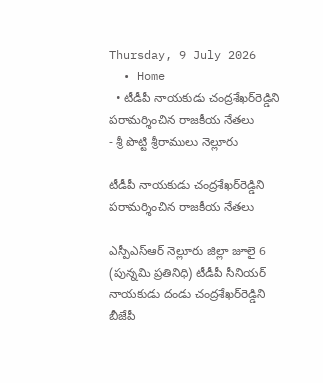Thursday, 9 July 2026
  • Home
  • టీడీపీ నాయకుడు చంద్రశేఖర్‌రెడ్డిని పరామర్శించిన రాజకీయ నేతలు
- శ్రీ పొట్టి శ్రీరాములు నెల్లూరు

టీడీపీ నాయకుడు చంద్రశేఖర్‌రెడ్డిని పరామర్శించిన రాజకీయ నేతలు

ఎస్పీఎస్ఆర్ నెల్లూరు జిల్లా జూలై 6 (పున్నమి ప్రతినిధి) టీడీపీ సీనియర్ నాయకుడు దండు చంద్రశేఖర్‌రెడ్డిని బీజేపీ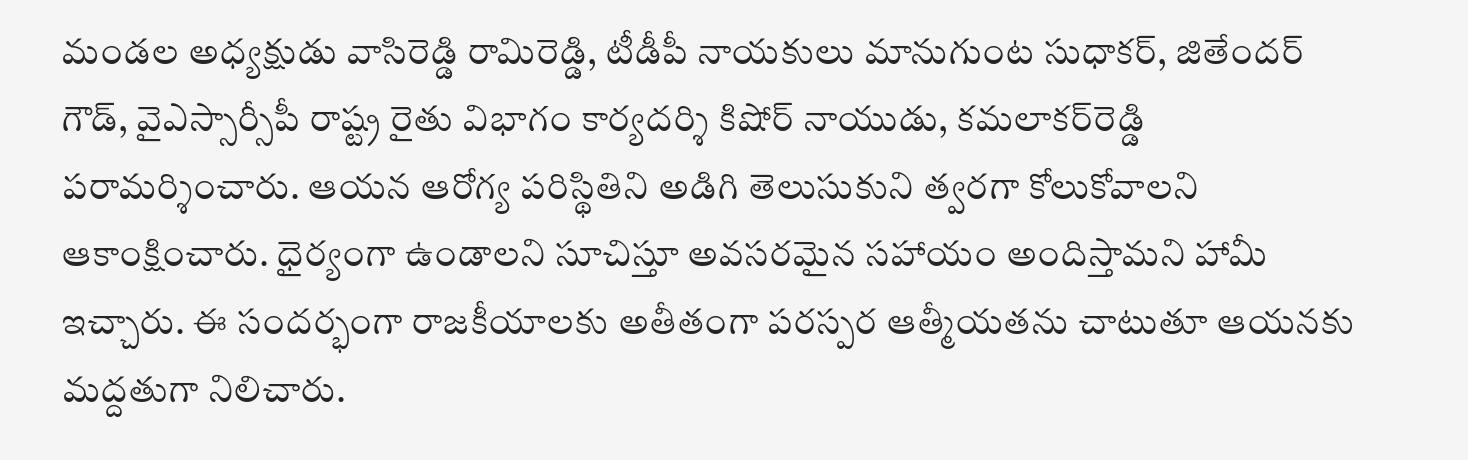మండల అధ్యక్షుడు వాసిరెడ్డి రామిరెడ్డి, టీడీపీ నాయకులు మానుగుంట సుధాకర్, జితేందర్ గౌడ్, వైఎస్సార్సీపీ రాష్ట్ర రైతు విభాగం కార్యదర్శి కిషోర్ నాయుడు, కమలాకర్‌రెడ్డి పరామర్శించారు. ఆయన ఆరోగ్య పరిస్థితిని అడిగి తెలుసుకుని త్వరగా కోలుకోవాలని ఆకాంక్షించారు. ధైర్యంగా ఉండాలని సూచిస్తూ అవసరమైన సహాయం అందిస్తామని హామీ ఇచ్చారు. ఈ సందర్భంగా రాజకీయాలకు అతీతంగా పరస్పర ఆత్మీయతను చాటుతూ ఆయనకు మద్దతుగా నిలిచారు.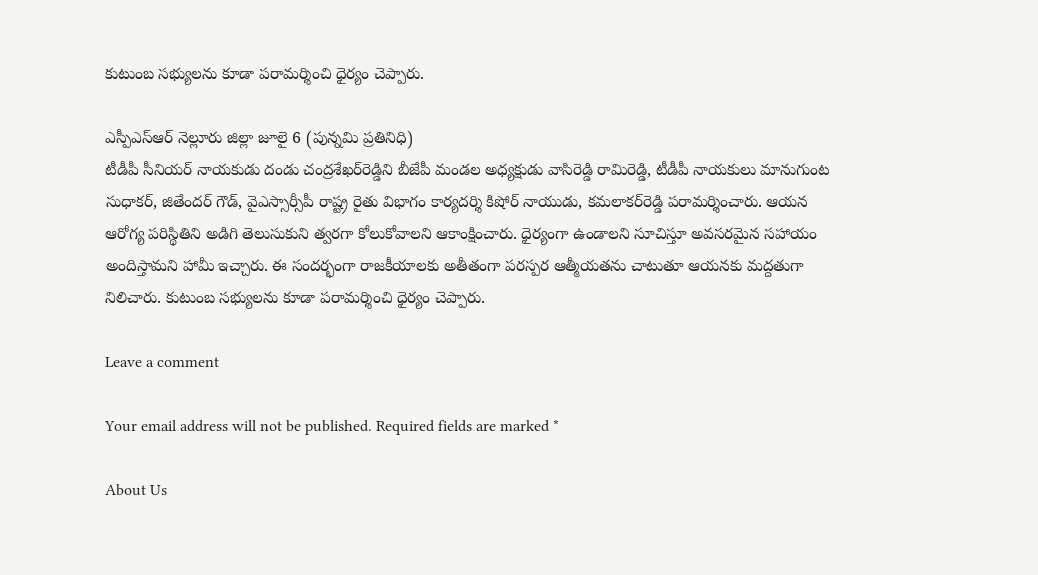కుటుంబ సభ్యులను కూడా పరామర్శించి ధైర్యం చెప్పారు.

ఎస్పీఎస్ఆర్ నెల్లూరు జిల్లా జూలై 6 (పున్నమి ప్రతినిధి)
టీడీపీ సీనియర్ నాయకుడు దండు చంద్రశేఖర్‌రెడ్డిని బీజేపీ మండల అధ్యక్షుడు వాసిరెడ్డి రామిరెడ్డి, టీడీపీ నాయకులు మానుగుంట సుధాకర్, జితేందర్ గౌడ్, వైఎస్సార్సీపీ రాష్ట్ర రైతు విభాగం కార్యదర్శి కిషోర్ నాయుడు, కమలాకర్‌రెడ్డి పరామర్శించారు. ఆయన ఆరోగ్య పరిస్థితిని అడిగి తెలుసుకుని త్వరగా కోలుకోవాలని ఆకాంక్షించారు. ధైర్యంగా ఉండాలని సూచిస్తూ అవసరమైన సహాయం అందిస్తామని హామీ ఇచ్చారు. ఈ సందర్భంగా రాజకీయాలకు అతీతంగా పరస్పర ఆత్మీయతను చాటుతూ ఆయనకు మద్దతుగా నిలిచారు. కుటుంబ సభ్యులను కూడా పరామర్శించి ధైర్యం చెప్పారు.

Leave a comment

Your email address will not be published. Required fields are marked *

About Us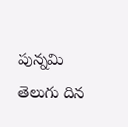పున్నమి తెలుగు దిన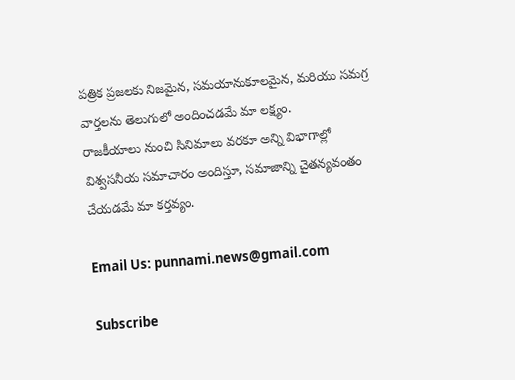పత్రిక ప్రజలకు నిజమైన, సమయానుకూలమైన, మరియు సమగ్ర వార్తలను తెలుగులో అందించడమే మా లక్ష్యం.
రాజకీయాలు నుంచి సినిమాలు వరకూ అన్ని విభాగాల్లో విశ్వసనీయ సమాచారం అందిస్తూ, సమాజాన్ని చైతన్యవంతం చేయడమే మా కర్తవ్యం.

Email Us: punnami.news@gmail.com

Subscribe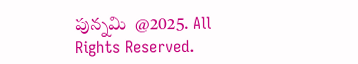పున్నమి  @2025. All Rights Reserved.